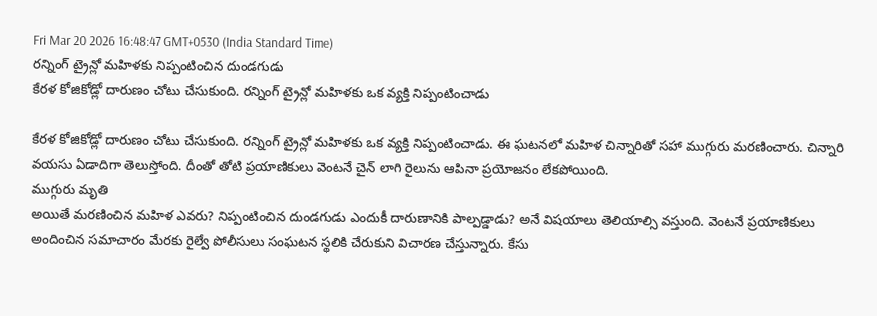Fri Mar 20 2026 16:48:47 GMT+0530 (India Standard Time)
రన్నింగ్ ట్రైన్లో మహిళకు నిప్పంటించిన దుండగుడు
కేరళ కోజికోడ్లో దారుణం చోటు చేసుకుంది. రన్నింగ్ ట్రైన్లో మహిళకు ఒక వ్యక్తి నిప్పంటించాడు

కేరళ కోజికోడ్లో దారుణం చోటు చేసుకుంది. రన్నింగ్ ట్రైన్లో మహిళకు ఒక వ్యక్తి నిప్పంటించాడు. ఈ ఘటనలో మహిళ చిన్నారితో సహా ముగ్గురు మరణించారు. చిన్నారి వయసు ఏడాదిగా తెలుస్తోంది. దీంతో తోటి ప్రయాణికులు వెంటనే చైన్ లాగి రైలును ఆపినా ప్రయోజనం లేకపోయింది.
ముగ్గురు మృతి
అయితే మరణించిన మహిళ ఎవరు? నిప్పంటించిన దుండగుడు ఎందుకీ దారుణానికి పాల్పడ్డాడు? అనే విషయాలు తెలియాల్సి వస్తుంది. వెంటనే ప్రయాణికులు అందించిన సమాచారం మేరకు రైల్వే పోలీసులు సంఘటన స్థలికి చేరుకుని విచారణ చేస్తున్నారు. కేసు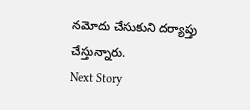నమోదు చేసుకుని దర్యాప్తు చేస్తున్నారు.
Next Story